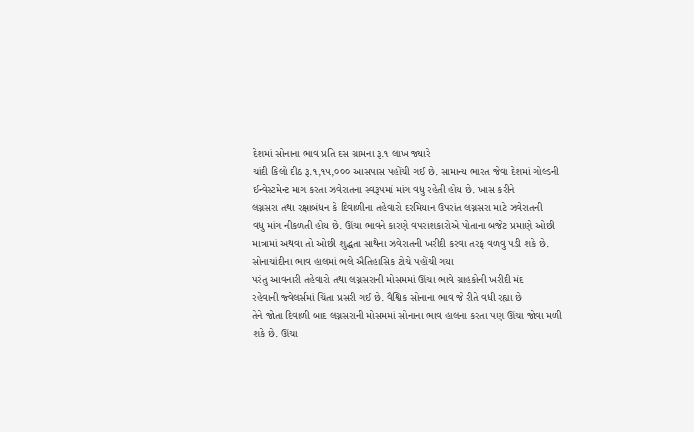દેશમાં સોનાના ભાવ પ્રતિ દસ ગ્રામના રૂ.૧ લાખ જ્યારે
ચાંદી કિલો દીઠ રૂ.૧,૧૫,૦૦૦ આસપાસ પહોંચી ગઈ છે. સામાન્ય ભારત જેવા દેશમાં ગોલ્ડની
ઈન્વેસ્ટમેન્ટ માગ કરતા ઝવેરાતના સ્વરૂપમાં માંગ વધુ રહેતી હોય છે. ખાસ કરીને
લગ્નસરા તથા રક્ષાબંધન કે દિવાળીના તહેવારો દરમિયાન ઉપરાંત લગ્નસરા માટે ઝવેરાતની
વધુ માંગ નીકળતી હોય છે. ઊંચા ભાવને કારણે વપરાશકારોએ પોતાના બજેટ પ્રમાણે ઓછી
માત્રામાં અથવા તો ઓછી શુદ્ધતા સાથેના ઝવેરાતની ખરીદી કરવા તરફ વળવુ પડી શકે છે.
સોનાચાંદીના ભાવ હાલમાં ભલે ઐતિહાસિક ટોચે પહોંચી ગયા
પરંતુ આવનારી તહેવારો તથા લગ્નસરાની મોસમમાં ઊંચા ભાવે ગ્રાહકોની ખરીદી મંદ
રહેવાની જ્વેલર્સમાં ચિંતા પ્રસરી ગઈ છે. વૈશ્વિક સોનાના ભાવ જે રીતે વધી રહ્યા છે
તેને જોતા દિવાળી બાદ લગ્નસરાની મોસમમાં સોનાના ભાવ હાલના કરતા પણ ઊંચા જોવા મળી
શકે છે. ઊંચા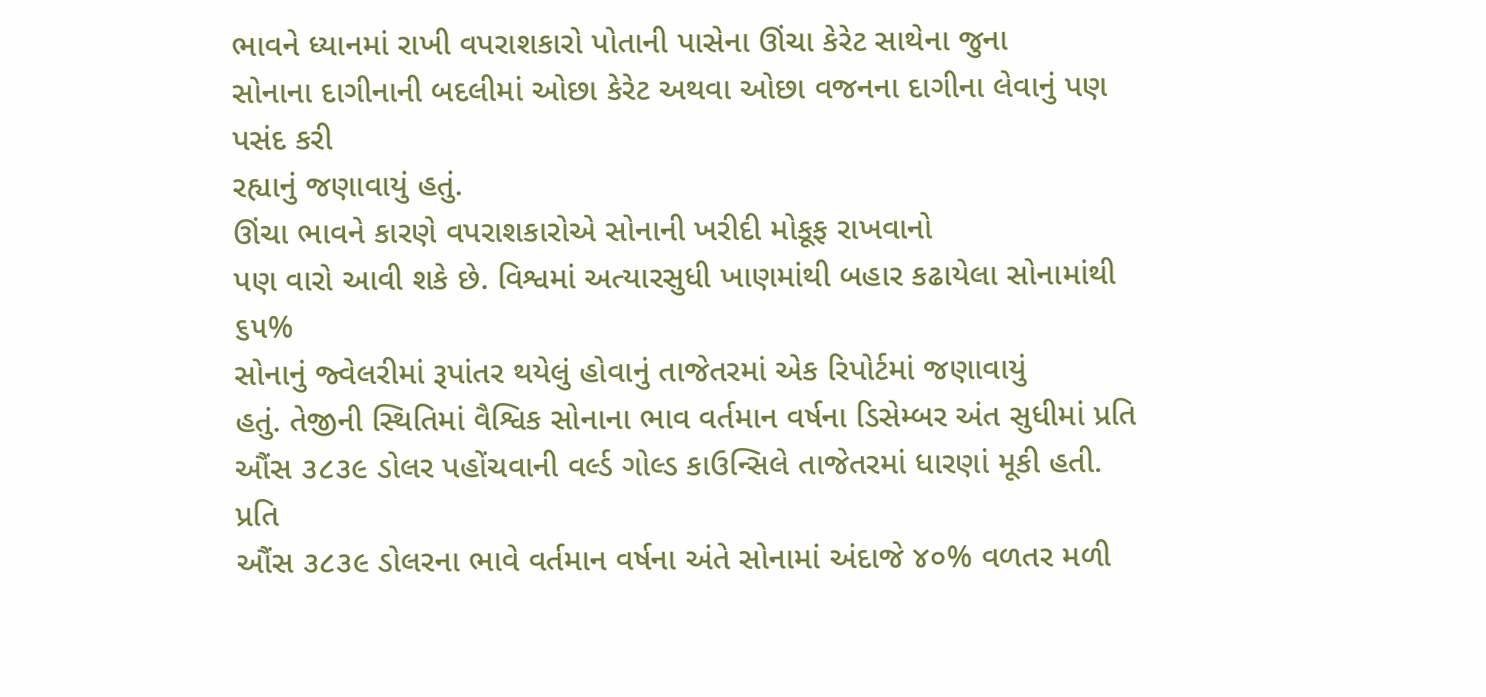ભાવને ધ્યાનમાં રાખી વપરાશકારો પોતાની પાસેના ઊંચા કેરેટ સાથેના જુના
સોનાના દાગીનાની બદલીમાં ઓછા કેરેટ અથવા ઓછા વજનના દાગીના લેવાનું પણ પસંદ કરી
રહ્યાનું જણાવાયું હતું.
ઊંચા ભાવને કારણે વપરાશકારોએ સોનાની ખરીદી મોકૂફ રાખવાનો
પણ વારો આવી શકે છે. વિશ્વમાં અત્યારસુધી ખાણમાંથી બહાર કઢાયેલા સોનામાંથી ૬૫%
સોનાનું જ્વેલરીમાં રૂપાંતર થયેલું હોવાનું તાજેતરમાં એક રિપોર્ટમાં જણાવાયું
હતું. તેજીની સ્થિતિમાં વૈશ્વિક સોનાના ભાવ વર્તમાન વર્ષના ડિસેમ્બર અંત સુધીમાં પ્રતિ
ઔંસ ૩૮૩૯ ડોલર પહોંચવાની વર્લ્ડ ગોલ્ડ કાઉન્સિલે તાજેતરમાં ધારણાં મૂકી હતી. પ્રતિ
ઔંસ ૩૮૩૯ ડોલરના ભાવે વર્તમાન વર્ષના અંતે સોનામાં અંદાજે ૪૦% વળતર મળી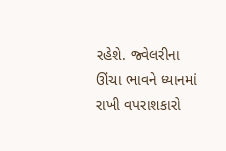રહેશે. જ્વેલરીના
ઊંચા ભાવને ધ્યાનમાં રાખી વપરાશકારો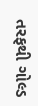તરફથી ગોલ્ડ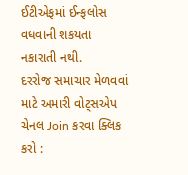ઈટીએફમાં ઈન્ફલોસ વધવાની શકયતા
નકારાતી નથી.
દરરોજ સમાચાર મેળવવાં માટે અમારી વોટ્સએપ ચેનલ Join કરવા ક્લિક કરો :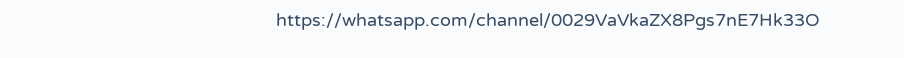https://whatsapp.com/channel/0029VaVkaZX8Pgs7nE7Hk33O